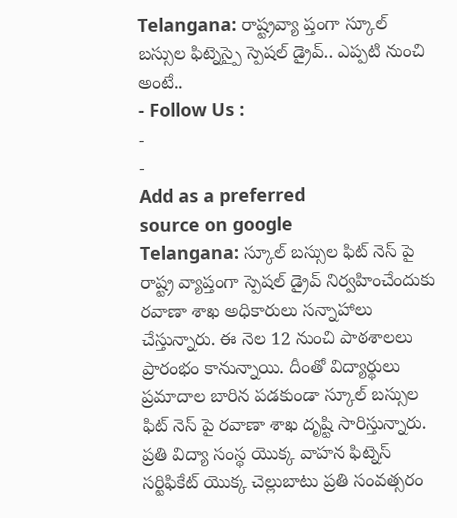Telangana: రాష్ట్రవ్యా ప్తంగా స్కూల్ బస్సుల ఫిట్నెస్పై స్పెషల్ డ్రైవ్.. ఎప్పటి నుంచి అంటే..
- Follow Us :
-
-
Add as a preferred
source on google
Telangana: స్కూల్ బస్సుల ఫిట్ నెస్ పై రాష్ట్ర వ్యాప్తంగా స్పెషల్ డ్రైవ్ నిర్వహించేందుకు రవాణా శాఖ అధికారులు సన్నాహాలు చేస్తున్నారు. ఈ నెల 12 నుంచి పాఠశాలలు ప్రారంభం కానున్నాయి. దీంతో విద్యార్థులు ప్రమాదాల బారిన పడకుండా స్కూల్ బస్సుల ఫిట్ నెస్ పై రవాణా శాఖ దృష్టి సారిస్తున్నారు. ప్రతి విద్యా సంస్థ యొక్క వాహన ఫిట్నెస్ సర్టిఫికేట్ యొక్క చెల్లుబాటు ప్రతి సంవత్సరం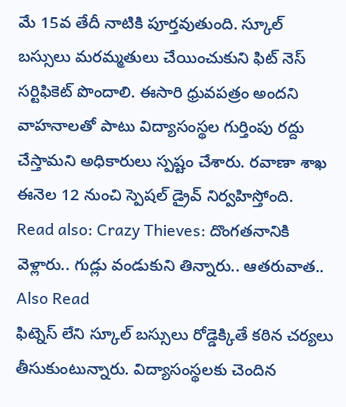మే 15వ తేదీ నాటికి పూర్తవుతుంది. స్కూల్ బస్సులు మరమ్మతులు చేయించుకుని ఫిట్ నెస్ సర్టిఫికెట్ పొందాలి. ఈసారి ధ్రువపత్రం అందని వాహనాలతో పాటు విద్యాసంస్థల గుర్తింపు రద్దు చేస్తామని అధికారులు స్పష్టం చేశారు. రవాణా శాఖ ఈనెల 12 నుంచి స్పెషల్ డ్రైవ్ నిర్వహిస్తోంది.
Read also: Crazy Thieves: దొంగతనానికి వెళ్లారు.. గుడ్లు వండుకుని తిన్నారు.. ఆతరువాత..
Also Read
ఫిట్నెస్ లేని స్కూల్ బస్సులు రోడ్డెక్కితే కఠిన చర్యలు తీసుకుంటున్నారు. విద్యాసంస్థలకు చెందిన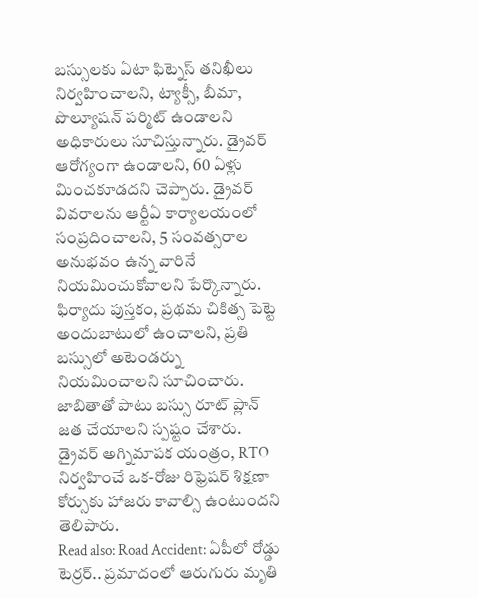బస్సులకు ఏటా ఫిట్నెస్ తనిఖీలు నిర్వహించాలని, ట్యాక్సీ, బీమా, పొల్యూషన్ పర్మిట్ ఉండాలని అధికారులు సూచిస్తున్నారు. డ్రైవర్ ఆరోగ్యంగా ఉండాలని, 60 ఏళ్లు మించకూడదని చెప్పారు. డ్రైవర్ వివరాలను ఆర్టీఏ కార్యాలయంలో సంప్రదించాలని, 5 సంవత్సరాల అనుభవం ఉన్న వారినే నియమించుకోవాలని పేర్కొన్నారు. ఫిర్యాదు పుస్తకం, ప్రథమ చికిత్స పెట్టె అందుబాటులో ఉంచాలని, ప్రతి బస్సులో అటెండర్ను నియమించాలని సూచించారు. జాబితాతో పాటు బస్సు రూట్ ప్లాన్ జత చేయాలని స్పష్టం చేశారు. డ్రైవర్ అగ్నిమాపక యంత్రం, RTO నిర్వహించే ఒక-రోజు రిఫ్రెషర్ శిక్షణా కోర్సుకు హాజరు కావాల్సి ఉంటుందని తెలిపారు.
Read also: Road Accident: ఏపీలో రోడ్డు టెర్రర్.. ప్రమాదంలో ఆరుగురు మృతి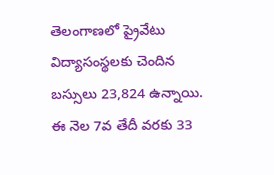తెలంగాణలో ప్రైవేటు విద్యాసంస్థలకు చెందిన బస్సులు 23,824 ఉన్నాయి. ఈ నెల 7వ తేదీ వరకు 33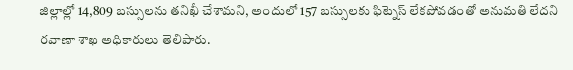జిల్లాల్లో 14,809 బస్సులను తనిఖీ చేశామని, అందులో 157 బస్సులకు ఫిట్నెస్ లేకపోవడంతో అనుమతి లేదని రవాణా శాఖ అధికారులు తెలిపారు.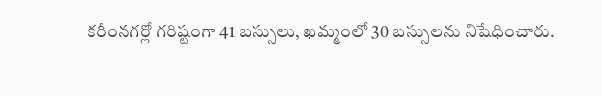కరీంనగర్లో గరిష్టంగా 41 బస్సులు, ఖమ్మంలో 30 బస్సులను నిషేధించారు.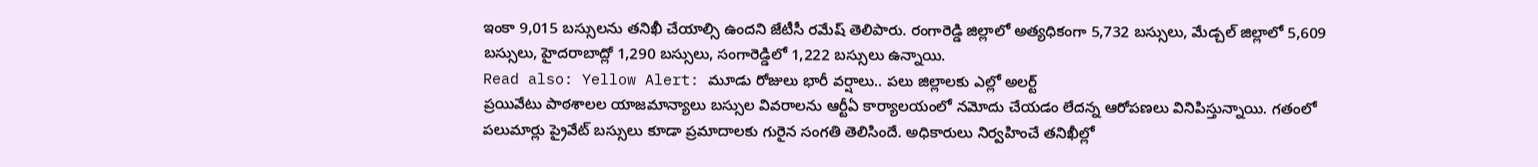ఇంకా 9,015 బస్సులను తనిఖీ చేయాల్సి ఉందని జేటీసీ రమేష్ తెలిపారు. రంగారెడ్డి జిల్లాలో అత్యధికంగా 5,732 బస్సులు, మేడ్చల్ జిల్లాలో 5,609 బస్సులు, హైదరాబాద్లో 1,290 బస్సులు, సంగారెడ్డిలో 1,222 బస్సులు ఉన్నాయి.
Read also: Yellow Alert: మూడు రోజులు భారీ వర్షాలు.. పలు జిల్లాలకు ఎల్లో అలర్ట్
ప్రయివేటు పాఠశాలల యాజమాన్యాలు బస్సుల వివరాలను ఆర్టీఏ కార్యాలయంలో నమోదు చేయడం లేదన్న ఆరోపణలు వినిపిస్తున్నాయి. గతంలో పలుమార్లు ప్రైవేట్ బస్సులు కూడా ప్రమాదాలకు గురైన సంగతి తెలిసిందే. అధికారులు నిర్వహించే తనిఖీల్లో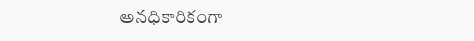అనధికారికంగా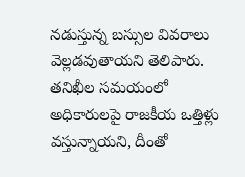నడుస్తున్న బస్సుల వివరాలు వెల్లడవుతాయని తెలిపారు. తనిఖీల సమయంలో అధికారులపై రాజకీయ ఒత్తిళ్లు వస్తున్నాయని, దీంతో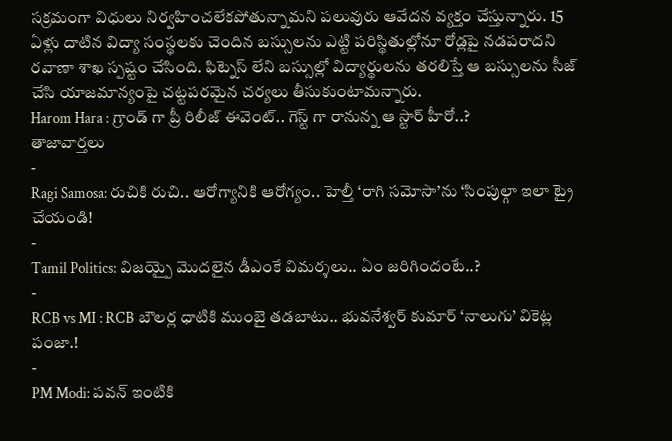సక్రమంగా విధులు నిర్వహించలేకపోతున్నామని పలువురు ఆవేదన వ్యక్తం చేస్తున్నారు. 15 ఏళ్లు దాటిన విద్యా సంస్థలకు చెందిన బస్సులను ఎట్టి పరిస్థితుల్లోనూ రోడ్లపై నడపరాదని రవాణా శాఖ స్పష్టం చేసింది. ఫిట్నెస్ లేని బస్సుల్లో విద్యార్థులను తరలిస్తే ఆ బస్సులను సీజ్ చేసి యాజమాన్యంపై చట్టపరమైన చర్యలు తీసుకుంటామన్నారు.
Harom Hara : గ్రాండ్ గా ప్రీ రిలీజ్ ఈవెంట్.. గెస్ట్ గా రానున్న ఆ స్టార్ హీరో..?
తాజావార్తలు
-
Ragi Samosa: రుచికి రుచి.. ఆరోగ్యానికి ఆరోగ్యం.. హెల్తీ ‘రాగి సమోసా’ను ‘సింపుల్గా ఇలా ట్రై చేయండి!
-
Tamil Politics: విజయ్పై మొదలైన డీఎంకే విమర్శలు.. ఏం జరిగిందంటే..?
-
RCB vs MI : RCB బౌలర్ల ధాటికి ముంబై తడబాటు.. భువనేశ్వర్ కుమార్ ‘నాలుగు’ వికెట్ల పంజా.!
-
PM Modi: పవన్ ఇంటికి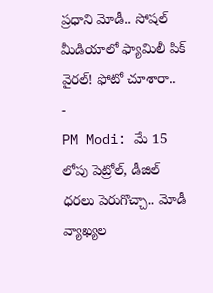ప్రధాని మోడీ.. సోషల్ మీడియాలో ఫ్యామిలీ పిక్ వైరల్! ఫోటో చూశారా..
-
PM Modi: మే 15 లోపు పెట్రోల్, డీజిల్ ధరలు పెరుగొచ్చా.. మోడీ వ్యాఖ్యల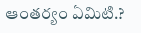ఆంతర్యం ఏమిటి.?